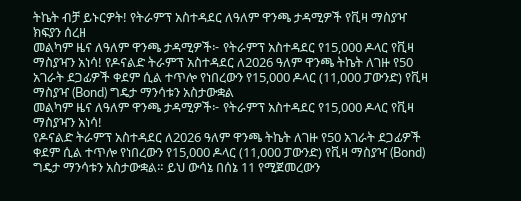ትኬት ብቻ ይኑርዎት! የትራምፕ አስተዳደር ለዓለም ዋንጫ ታዳሚዎች የቪዛ ማስያዣ ክፍያን ሰረዘ
መልካም ዜና ለዓለም ዋንጫ ታዳሚዎች፦ የትራምፕ አስተዳደር የ15,000 ዶላር የቪዛ ማስያዣን አነሳ! የዶናልድ ትራምፕ አስተዳደር ለ2026 ዓለም ዋንጫ ትኬት ለገዙ የ50 አገራት ደጋፊዎች ቀደም ሲል ተጥሎ የነበረውን የ15,000 ዶላር (11,000 ፓውንድ) የቪዛ ማስያዣ (Bond) ግዴታ ማንሳቱን አስታውቋል
መልካም ዜና ለዓለም ዋንጫ ታዳሚዎች፦ የትራምፕ አስተዳደር የ15,000 ዶላር የቪዛ ማስያዣን አነሳ!
የዶናልድ ትራምፕ አስተዳደር ለ2026 ዓለም ዋንጫ ትኬት ለገዙ የ50 አገራት ደጋፊዎች ቀደም ሲል ተጥሎ የነበረውን የ15,000 ዶላር (11,000 ፓውንድ) የቪዛ ማስያዣ (Bond) ግዴታ ማንሳቱን አስታውቋል። ይህ ውሳኔ በሰኔ 11 የሚጀመረውን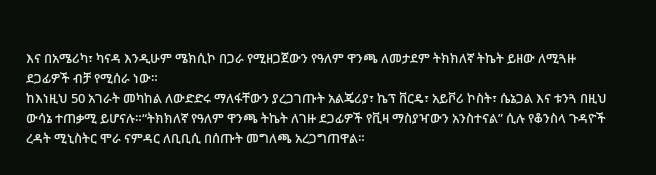እና በአሜሪካ፣ ካናዳ እንዲሁም ሜክሲኮ በጋራ የሚዘጋጀውን የዓለም ዋንጫ ለመታደም ትክክለኛ ትኬት ይዘው ለሚጓዙ ደጋፊዎች ብቻ የሚሰራ ነው።
ከእነዚህ 50 አገራት መካከል ለውድድሩ ማለፋቸውን ያረጋገጡት አልጄሪያ፣ ኬፕ ቨርዴ፣ አይቮሪ ኮስት፣ ሴኔጋል እና ቱንጓ በዚህ ውሳኔ ተጠቃሚ ይሆናሉ።“ትክክለኛ የዓለም ዋንጫ ትኬት ለገዙ ደጋፊዎች የቪዛ ማስያዣውን አንስተናል” ሲሉ የቆንስላ ጉዳዮች ረዳት ሚኒስትር ሞራ ናምዳር ለቢቢሲ በሰጡት መግለጫ አረጋግጠዋል።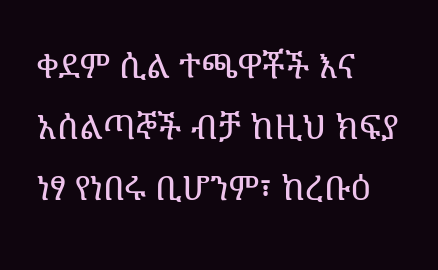ቀደም ሲል ተጫዋቾች እና አሰልጣኞች ብቻ ከዚህ ክፍያ ነፃ የነበሩ ቢሆንም፣ ከረቡዕ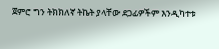ጀምሮ ግን ትክክለኛ ትኬት ያላቸው ደጋፊዎችም እንዲካተቱ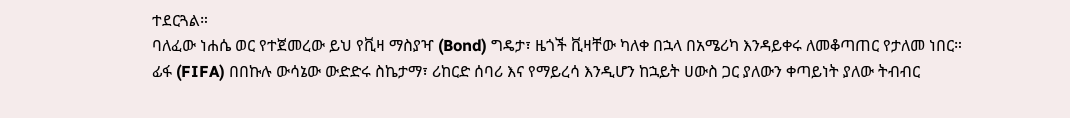ተደርጓል።
ባለፈው ነሐሴ ወር የተጀመረው ይህ የቪዛ ማስያዣ (Bond) ግዴታ፣ ዜጎች ቪዛቸው ካለቀ በኋላ በአሜሪካ እንዳይቀሩ ለመቆጣጠር የታለመ ነበር።
ፊፋ (FIFA) በበኩሉ ውሳኔው ውድድሩ ስኬታማ፣ ሪከርድ ሰባሪ እና የማይረሳ እንዲሆን ከኋይት ሀውስ ጋር ያለውን ቀጣይነት ያለው ትብብር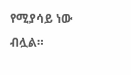የሚያሳይ ነው ብሏል።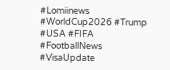#Lomiinews #WorldCup2026 #Trump #USA #FIFA #FootballNews #VisaUpdate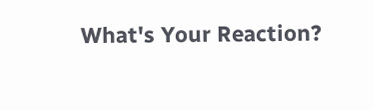What's Your Reaction?